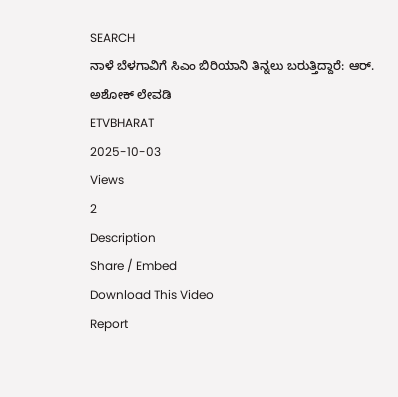SEARCH
ನಾಳೆ ಬೆಳಗಾವಿಗೆ ಸಿಎಂ ಬಿರಿಯಾನಿ ತಿನ್ನಲು ಬರುತ್ತಿದ್ದಾರೆ: ಆರ್. ಅಶೋಕ್ ಲೇವಡಿ
ETVBHARAT
2025-10-03
Views
2
Description
Share / Embed
Download This Video
Report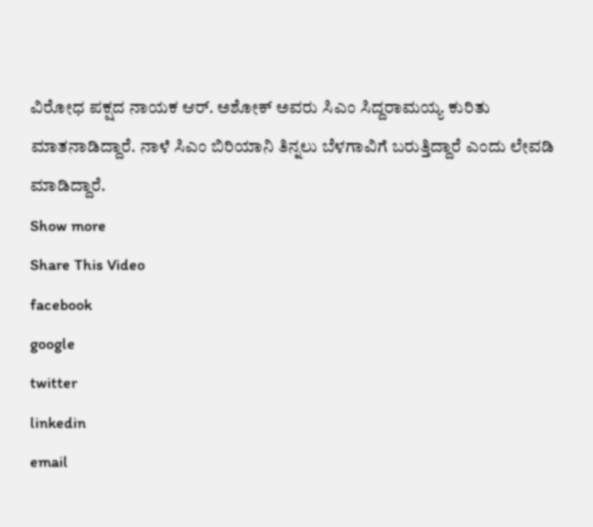ವಿರೋಧ ಪಕ್ಷದ ನಾಯಕ ಆರ್. ಅಶೋಕ್ ಅವರು ಸಿಎಂ ಸಿದ್ದರಾಮಯ್ಯ ಕುರಿತು ಮಾತನಾಡಿದ್ದಾರೆ. ನಾಳೆ ಸಿಎಂ ಬಿರಿಯಾನಿ ತಿನ್ನಲು ಬೆಳಗಾವಿಗೆ ಬರುತ್ತಿದ್ದಾರೆ ಎಂದು ಲೇವಡಿ ಮಾಡಿದ್ದಾರೆ.
Show more
Share This Video
facebook
google
twitter
linkedin
email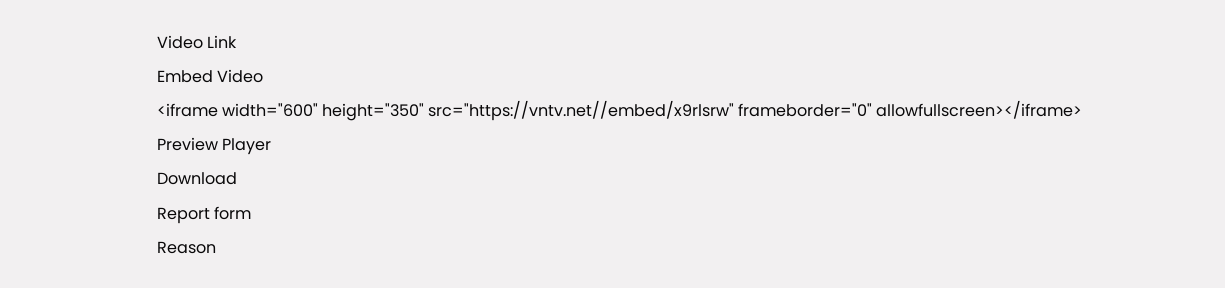Video Link
Embed Video
<iframe width="600" height="350" src="https://vntv.net//embed/x9rlsrw" frameborder="0" allowfullscreen></iframe>
Preview Player
Download
Report form
Reason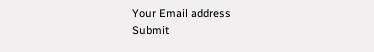Your Email address
Submit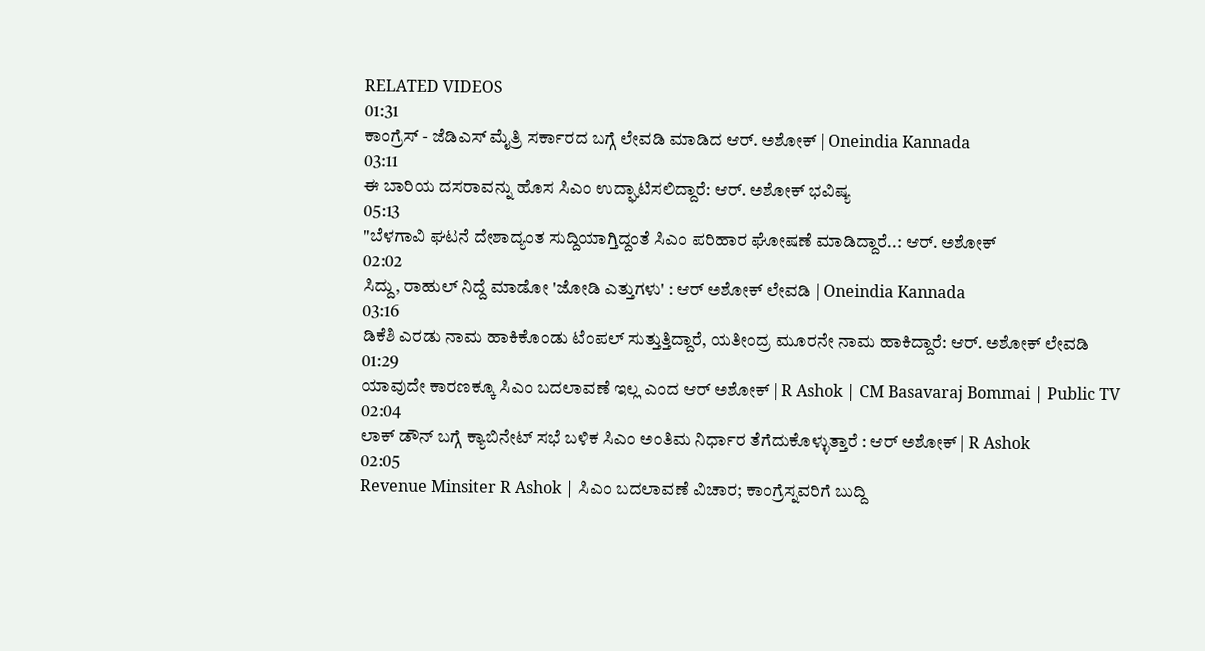RELATED VIDEOS
01:31
ಕಾಂಗ್ರೆಸ್ - ಜೆಡಿಎಸ್ ಮೈತ್ರಿ ಸರ್ಕಾರದ ಬಗ್ಗೆ ಲೇವಡಿ ಮಾಡಿದ ಆರ್. ಅಶೋಕ್ | Oneindia Kannada
03:11
ಈ ಬಾರಿಯ ದಸರಾವನ್ನು ಹೊಸ ಸಿಎಂ ಉದ್ಘಾಟಿಸಲಿದ್ದಾರೆ: ಆರ್. ಅಶೋಕ್ ಭವಿಷ್ಯ
05:13
"ಬೆಳಗಾವಿ ಘಟನೆ ದೇಶಾದ್ಯಂತ ಸುದ್ದಿಯಾಗ್ತಿದ್ದಂತೆ ಸಿಎಂ ಪರಿಹಾರ ಘೋಷಣೆ ಮಾಡಿದ್ದಾರೆ..: ಆರ್. ಅಶೋಕ್
02:02
ಸಿದ್ದು, ರಾಹುಲ್ ನಿದ್ದೆ ಮಾಡೋ 'ಜೋಡಿ ಎತ್ತುಗಳು' : ಆರ್ ಅಶೋಕ್ ಲೇವಡಿ | Oneindia Kannada
03:16
ಡಿಕೆಶಿ ಎರಡು ನಾಮ ಹಾಕಿಕೊಂಡು ಟೆಂಪಲ್ ಸುತ್ತುತ್ತಿದ್ದಾರೆ, ಯತೀಂದ್ರ ಮೂರನೇ ನಾಮ ಹಾಕಿದ್ದಾರೆ: ಆರ್. ಅಶೋಕ್ ಲೇವಡಿ
01:29
ಯಾವುದೇ ಕಾರಣಕ್ಕೂ ಸಿಎಂ ಬದಲಾವಣೆ ಇಲ್ಲ ಎಂದ ಆರ್ ಅಶೋಕ್ | R Ashok | CM Basavaraj Bommai | Public TV
02:04
ಲಾಕ್ ಡೌನ್ ಬಗ್ಗೆ ಕ್ಯಾಬಿನೇಟ್ ಸಭೆ ಬಳಿಕ ಸಿಎಂ ಅಂತಿಮ ನಿರ್ಧಾರ ತೆಗೆದುಕೊಳ್ಳುತ್ತಾರೆ : ಆರ್ ಅಶೋಕ್ | R Ashok
02:05
Revenue Minsiter R Ashok | ಸಿಎಂ ಬದಲಾವಣೆ ವಿಚಾರ; ಕಾಂಗ್ರೆಸ್ನವರಿಗೆ ಬುದ್ದಿ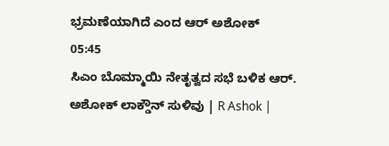ಭ್ರಮಣೆಯಾಗಿದೆ ಎಂದ ಆರ್ ಅಶೋಕ್
05:45
ಸಿಎಂ ಬೊಮ್ಮಾಯಿ ನೇತೃತ್ವದ ಸಭೆ ಬಳಿಕ ಆರ್. ಅಶೋಕ್ ಲಾಕ್ಡೌನ್ ಸುಳಿವು | R Ashok |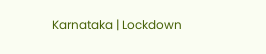Karnataka | Lockdown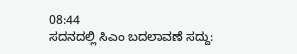08:44
ಸದನದಲ್ಲಿ ಸಿಎಂ ಬದಲಾವಣೆ ಸದ್ದು: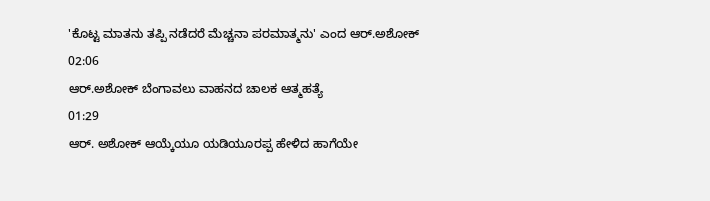'ಕೊಟ್ಟ ಮಾತನು ತಪ್ಪಿ ನಡೆದರೆ ಮೆಚ್ಚನಾ ಪರಮಾತ್ಮನು' ಎಂದ ಆರ್.ಅಶೋಕ್
02:06
ಆರ್.ಅಶೋಕ್ ಬೆಂಗಾವಲು ವಾಹನದ ಚಾಲಕ ಆತ್ಮಹತ್ಯೆ
01:29
ಆರ್. ಅಶೋಕ್ ಆಯ್ಕೆಯೂ ಯಡಿಯೂರಪ್ಪ ಹೇಳಿದ ಹಾಗೆಯೇ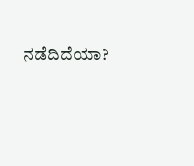ನಡೆದಿದೆಯಾ?